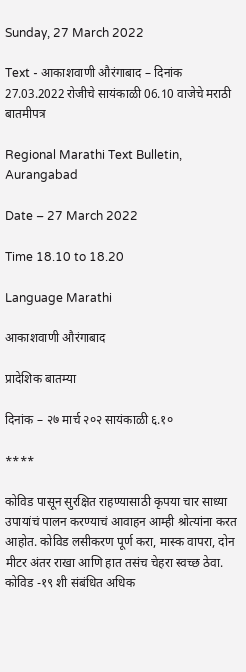Sunday, 27 March 2022

Text - आकाशवाणी औरंगाबाद – दिनांक 27.03.2022 रोजीचे सायंकाळी 06.10 वाजेचे मराठी बातमीपत्र

Regional Marathi Text Bulletin, Aurangabad

Date – 27 March 2022

Time 18.10 to 18.20

Language Marathi

आकाशवाणी औरंगाबाद

प्रादेशिक बातम्या

दिनांक – २७ मार्च २०२ सायंकाळी ६.१०

****

कोविड पासून सुरक्षित राहण्यासाठी कृपया चार साध्या उपायांचं पालन करण्याचं आवाहन आम्ही श्रोत्यांना करत आहोत. कोविड लसीकरण पूर्ण करा, मास्क वापरा, दोन मीटर अंतर राखा आणि हात तसंच चेहरा स्वच्छ ठेवा. कोविड -१९ शी संबंधित अधिक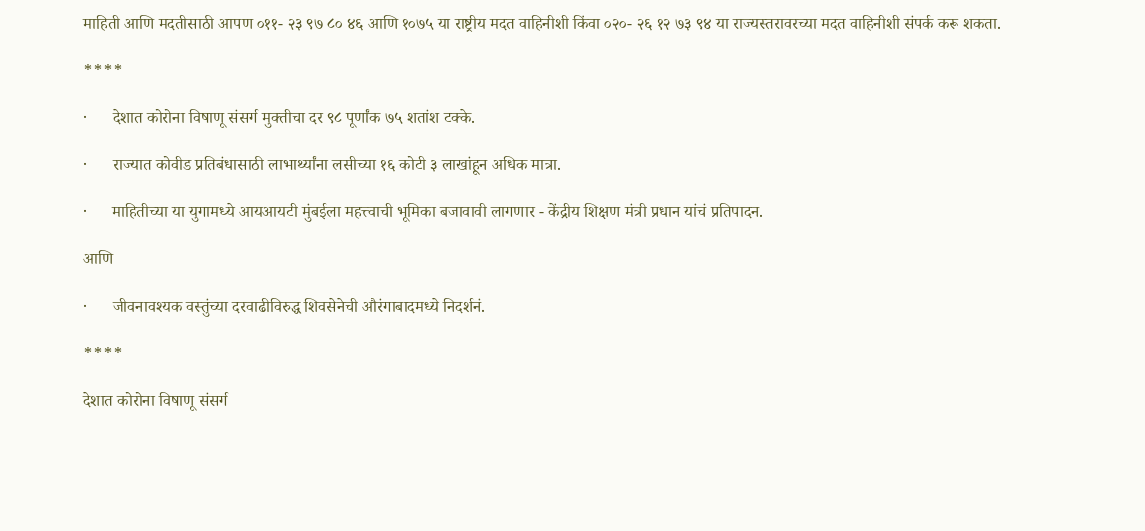माहिती आणि मदतीसाठी आपण ०११- २३ ९७ ८० ४६ आणि १०७५ या राष्ट्रीय मदत वाहिनीशी किंवा ०२०- २६ १२ ७३ ९४ या राज्यस्तरावरच्या मदत वाहिनीशी संपर्क करू शकता.

****

·      देशात कोरोना विषाणू संसर्ग मुक्तीचा दर ९८ पूर्णांक ७५ शतांश टक्के.

·      राज्यात कोवीड प्रतिबंधासाठी लाभार्थ्यांना लसीच्या १६ कोटी ३ लाखांहून अधिक मात्रा.

·      माहितीच्या या युगामध्ये आयआयटी मुंबईला महत्त्वाची भूमिका बजावावी लागणार - केंद्रीय शिक्षण मंत्री प्रधान यांचं प्रतिपादन.

आणि

·      जीवनावश्यक वस्तुंच्या दरवाढीविरुद्ध शिवसेनेची औरंगाबादमध्ये निदर्शनं.

****

देशात कोरोना विषाणू संसर्ग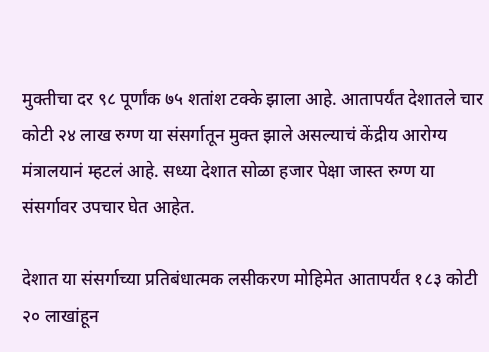मुक्तीचा दर ९८ पूर्णांक ७५ शतांश टक्के झाला आहे. आतापर्यंत देशातले चार कोटी २४ लाख रुग्ण या संसर्गातून मुक्त झाले असल्याचं केंद्रीय आरोग्य मंत्रालयानं म्हटलं आहे. सध्या देशात सोळा हजार पेक्षा जास्त रुग्ण या संसर्गावर उपचार घेत आहेत.

देशात या संसर्गाच्या प्रतिबंधात्मक लसीकरण मोहिमेत आतापर्यंत १८३ कोटी २० लाखांहून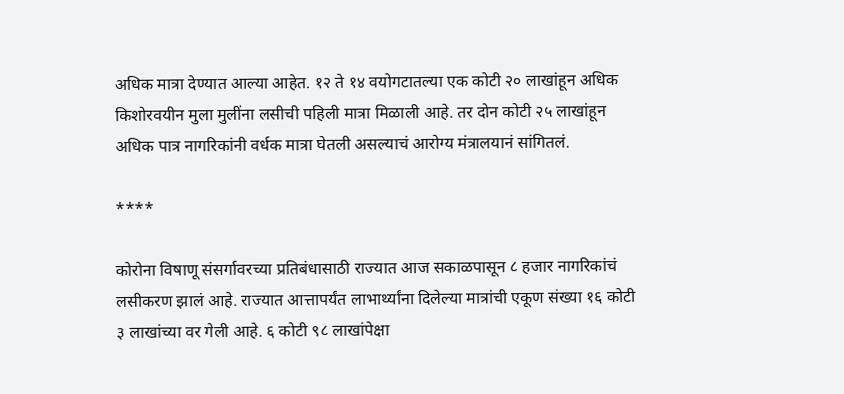अधिक मात्रा देण्यात आल्या आहेत. १२ ते १४ वयोगटातल्या एक कोटी २० लाखांहून अधिक किशोरवयीन मुला मुलींना लसीची पहिली मात्रा मिळाली आहे. तर दोन कोटी २५ लाखांहून अधिक पात्र नागरिकांनी वर्धक मात्रा घेतली असल्याचं आरोग्य मंत्रालयानं सांगितलं.

****

कोरोना विषाणू संसर्गावरच्या प्रतिबंधासाठी राज्यात आज सकाळपासून ८ हजार नागरिकांचं लसीकरण झालं आहे. राज्यात आत्तापर्यंत लाभार्थ्यांना दिलेल्या मात्रांची एकूण संख्या १६ कोटी ३ लाखांच्या वर गेली आहे. ६ कोटी ९८ लाखांपेक्षा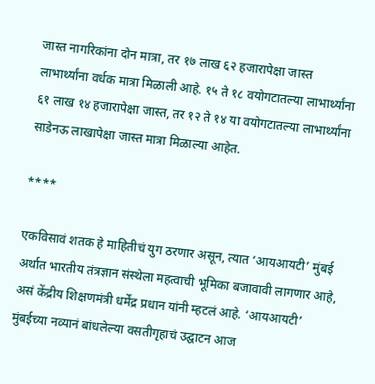जास्त नागरिकांना दोन मात्रा, तर १७ लाख ६२ हजारापेक्षा जास्त लाभार्थ्यांना वर्धक मात्रा मिळाली आहे. १५ ते १८ वयोगटातल्या लाभार्थ्यांना ६१ लाख १४ हजारापेक्षा जास्त, तर १२ ते १४ या वयोगटातल्या लाभार्थ्यांना साडेनऊ लाखापेक्षा जास्त मात्रा मिळाल्या आहेत.

****

एकविसावं शतक हे माहितीचं युग ठरणार असून, त्यात ‘आयआयटी’ मुंबई अर्थात भारतीय तंत्रज्ञान संस्थेला महत्वाची भूमिका बजावावी लागणार आहे, असं केंद्रीय शिक्षणमंत्री धर्मेंद्र प्रधान यांनी म्हटलं आहे. ‘आयआयटी’ मुंबईच्या नव्यानं बांधलेल्या वसतीगृहाचं उद्घाटन आज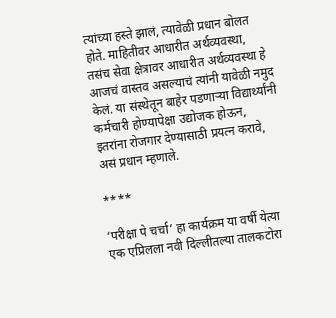त्यांच्या हस्ते झालं, त्यावेळी प्रधान बोलत होते. माहितीवर आधारीत अर्थव्यवस्था, तसंच सेवा क्षेत्रावर आधारीत अर्थव्यवस्था हे आजचं वास्तव असल्याचं त्यांनी यावेळी नमुद केलं. या संस्थेतून बाहेर पडणाऱ्या विद्यार्थ्यांनी कर्मचारी होण्यापेक्षा उद्योजक होऊन, इतरांना रोजगार देण्यासाठी प्रयत्न करावे, असं प्रधान म्हणाले.

****

‘परीक्षा पे चर्चा’ हा कार्यक्रम या वर्षी येत्या एक एप्रिलला नवी दिल्लीतल्या तालकटोरा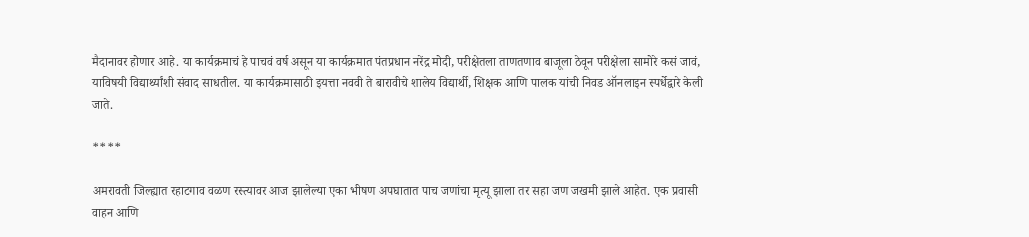मैदानावर होणार आहे. या कार्यक्रमाचं हे पाचवं वर्ष असून या कार्यक्रमात पंतप्रधान नरेंद्र मोदी, परीक्षेतला ताणतणाव बाजूला ठेवून परीक्षेला सामोरे कसं जावं, याविषयी विद्यार्थ्यांशी संवाद साधतील. या कार्यक्रमासाठी इयत्ता नववी ते बारावीचे शालेय विद्यार्थी, शिक्षक आणि पालक यांची निवड ऑनलाइन स्पर्धेद्वारे केली जाते.

****

अमरावती जिल्ह्यात रहाटगाव वळण रस्त्यावर आज झालेल्या एका भीषण अपघातात पाच जणांचा मृत्यू झाला तर सहा जण जखमी झाले आहेत. एक प्रवासी वाहन आणि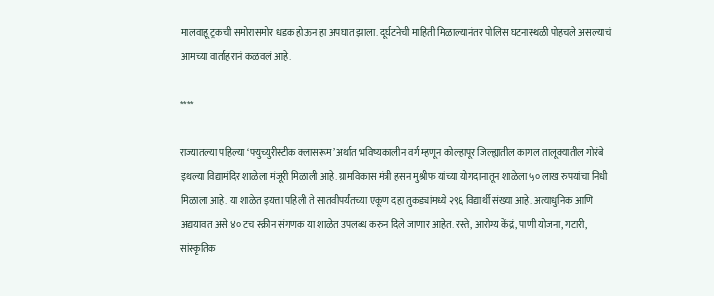मालवाहू ट्रकची समोरासमोर धडक होऊन हा अपघात झाला. दूर्घटनेची माहिती मिळाल्यानंतर पोलिस घटनास्थळी पोहचले असल्याचं आमच्या वार्ताहरानं कळवलं आहे.

****

राज्यातल्या पहिल्या ‘फ्युच्युरीस्टीक क्लासरूम’ अर्थात भविष्यकालीन वर्ग म्हणून कोल्हापूर जिल्ह्यातील कागल तालूक्यातील गोरंबे इथल्या विद्यामंदिर शाळेला मंजूरी मिळाली आहे. ग्रामविकास मंत्री हसन मुश्रीफ यांच्या योगदानातून शाळेला ५० लाख रुपयांचा निधी मिळाला आहे. या शाळेत इयत्ता पहिली ते सातवीपर्यंतच्या एकूण दहा तुकड्यांमध्ये २९६ विद्यार्थी संख्या आहे. अत्याधुनिक आणि अद्ययावत असे ४० टच स्क्रीन संगणक या शाळेत उपलब्ध करुन दिले जाणार आहेत. रस्ते, आरोग्य केंद्रं, पाणी योजना, गटारी, सांस्कृतिक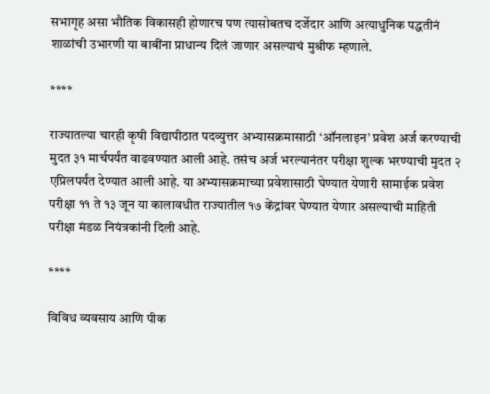सभागृह असा भौतिक विकासही होणारच पण त्यासोबतच दर्जेदार आणि अत्याधुनिक पद्धतीनं शाळांची उभारणी या बाबींना प्राधान्य दिलं जाणार असल्याचं मुश्रीफ म्हणाले.

****

राज्यातल्या चारही कृषी विद्यापीठात पदव्युत्तर अभ्यासक्रमासाठी ‘ऑनलाइन’ प्रवेश अर्ज करण्याची मुदत ३१ मार्चपर्यंत वाढवण्यात आली आहे. तसंच अर्ज भरल्यानंतर परीक्षा शुल्क भरण्याची मुदत २ एप्रिलपर्यंत देण्यात आली आहे. या अभ्यासक्रमाच्या प्रवेशासाठी घेण्यात येणारी सामाईक प्रवेश परीक्षा ११ ते १३ जून या कालावधीत राज्यातील १७ केंद्रांवर घेण्यात येणार असल्याची माहिती परीक्षा मंडळ नियंत्रकांनी दिली आहे.

****

विविध व्यवसाय आणि पीक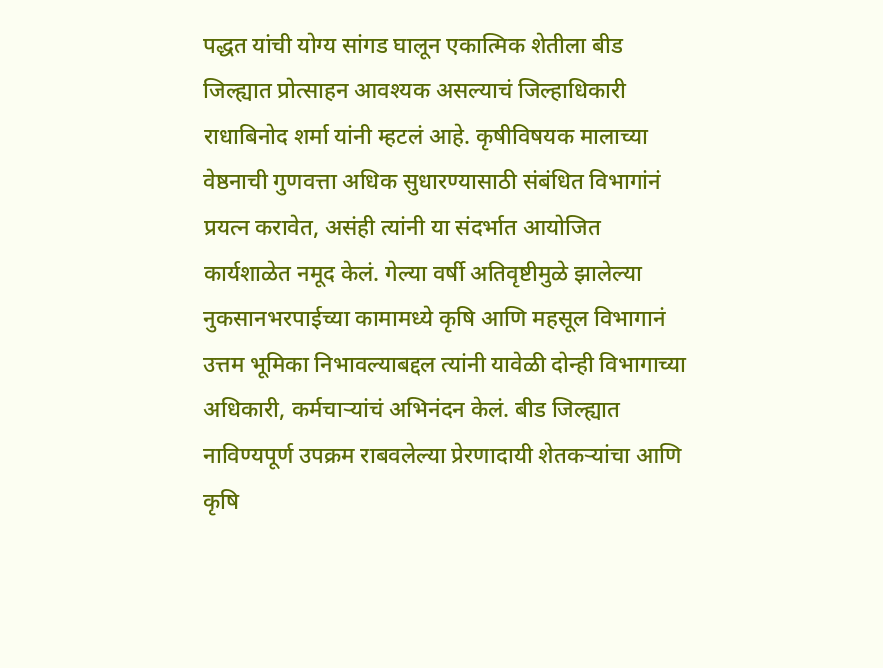पद्धत यांची योग्य सांगड घालून एकात्मिक शेतीला बीड जिल्ह्यात प्रोत्साहन आवश्यक असल्याचं जिल्हाधिकारी राधाबिनोद शर्मा यांनी म्हटलं आहे. कृषीविषयक मालाच्या वेष्ठनाची गुणवत्ता अधिक सुधारण्यासाठी संबंधित विभागांनं प्रयत्न करावेत, असंही त्यांनी या संदर्भात आयोजित कार्यशाळेत नमूद केलं. गेल्या वर्षी अतिवृष्टीमुळे झालेल्या नुकसानभरपाईच्या कामामध्ये कृषि आणि महसूल विभागानं उत्तम भूमिका निभावल्याबद्दल त्यांनी यावेळी दोन्ही विभागाच्या अधिकारी, कर्मचाऱ्यांचं अभिनंदन केलं. बीड जिल्ह्यात नाविण्यपूर्ण उपक्रम राबवलेल्या प्रेरणादायी शेतकऱ्यांचा आणि कृषि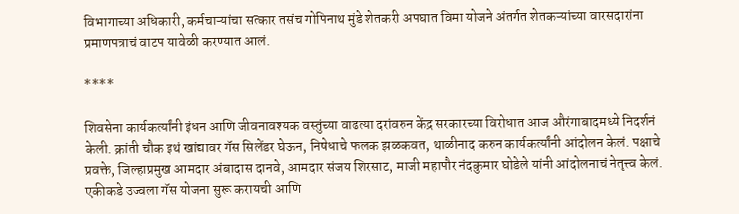विभागाच्या अधिकारी, कर्मचाऱ्यांचा सत्कार तसंच गोपिनाथ मुंडे शेतकरी अपघात विमा योजने अंतर्गत शेतकऱ्यांच्या वारसदारांना प्रमाणपत्राचं वाटप यावेळी करण्यात आलं.

****

शिवसेना कार्यकर्त्यांनी इंधन आणि जीवनावश्यक वस्तुंच्या वाढत्या दरांवरुन केंद्र सरकारच्या विरोधात आज औरंगाबादमध्ये निदर्शनं केली. क्रांती चौक इथं खांद्यावर गॅस सिलेंडर घेऊन, निषेधाचे फलक झळकवत, थाळीनाद करुन कार्यकर्त्यांनी आंदोलन केलं. पक्षाचे प्रवक्ते, जिल्हाप्रमुख आमदार अंबादास दानवे, आमदार संजय शिरसाट, माजी महापौर नंदकुमार घोडेले यांनी आंदोलनाचं नेतृत्त्व केलं. एकीकडे उज्वला गॅस योजना सुरू करायची आणि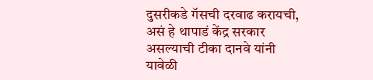दुसरीकडे गॅसची दरवाढ करायची, असं हे थापाडं केंद्र सरकार असल्याची टीका दानवे यांनी यावेळी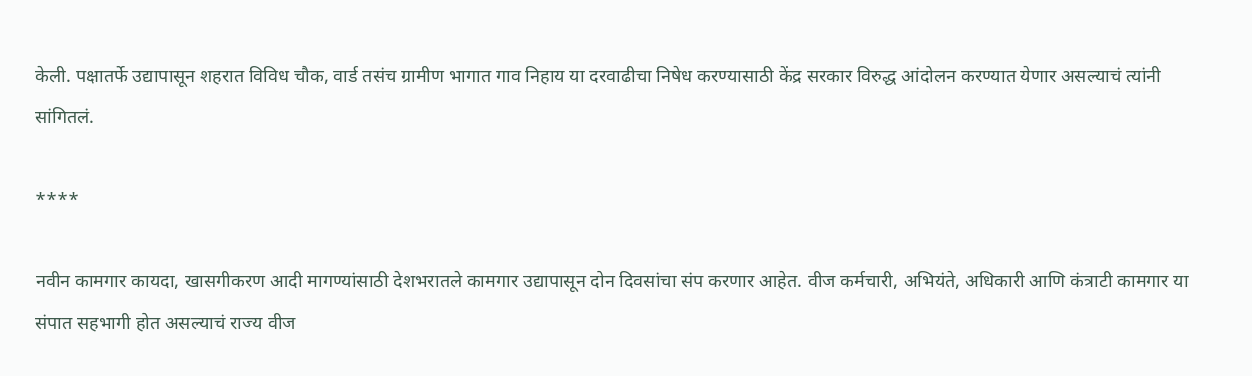केली. पक्षातर्फे उद्यापासून शहरात विविध चौक, वार्ड तसंच ग्रामीण भागात गाव निहाय या दरवाढीचा निषेध करण्यासाठी केंद्र सरकार विरुद्ध आंदोलन करण्यात येणार असल्याचं त्यांनी सांगितलं.

****

नवीन कामगार कायदा, खासगीकरण आदी मागण्यांसाठी देशभरातले कामगार उद्यापासून दोन दिवसांचा संप करणार आहेत. वीज कर्मचारी, अभियंते, अधिकारी आणि कंत्राटी कामगार या संपात सहभागी होत असल्याचं राज्य वीज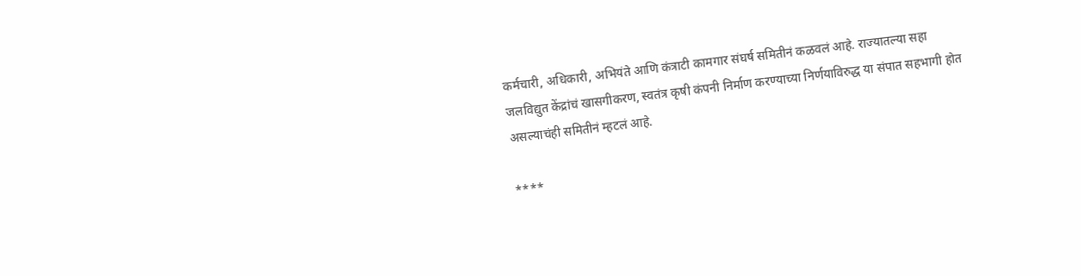कर्मचारी, अधिकारी, अभियंते आणि कंत्राटी कामगार संघर्ष समितीनं कळवलं आहे. राज्यातल्या सहा जलविद्युत केंद्रांचं खासगीकरण, स्वतंत्र कृषी कंपनी निर्माण करण्याच्या निर्णयाविरुद्ध या संपात सहभागी होत असल्याचंही समितीनं म्हटलं आहे.

****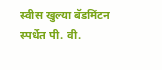स्वीस खुल्या बॅडमिंटन स्पर्धेत पी. वी.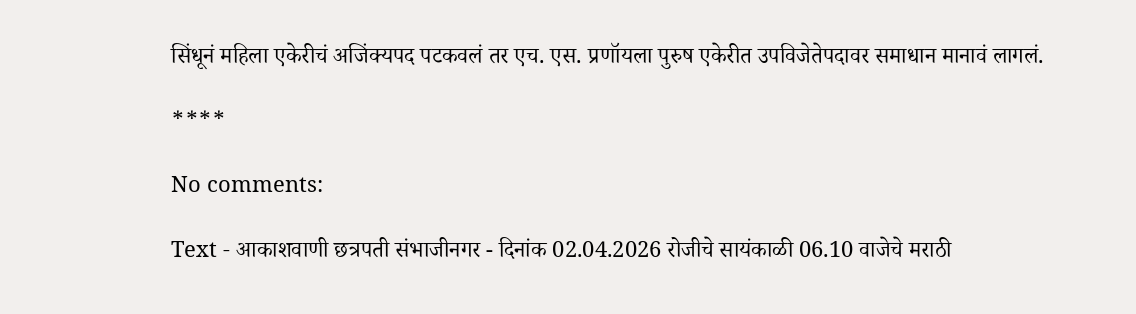सिंधूनं महिला एकेरीचं अजिंक्यपद पटकवलं तर एच. एस. प्रणॉयला पुरुष एकेरीत उपविजेतेपदावर समाधान मानावं लागलं.

****

No comments:

Text - आकाशवाणी छत्रपती संभाजीनगर - दिनांक 02.04.2026 रोजीचे सायंकाळी 06.10 वाजेचे मराठी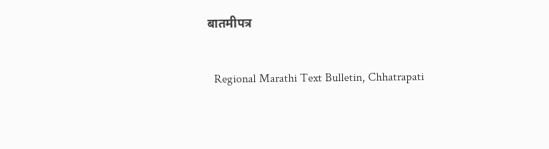बातमीपत्र

  Regional Marathi Text Bulletin, Chhatrapati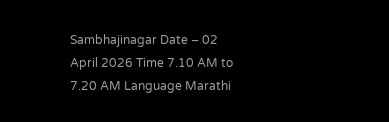Sambhajinagar Date – 02 April 2026 Time 7.10 AM to 7.20 AM Language Marathi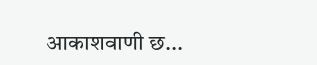आकाशवाणी छ...